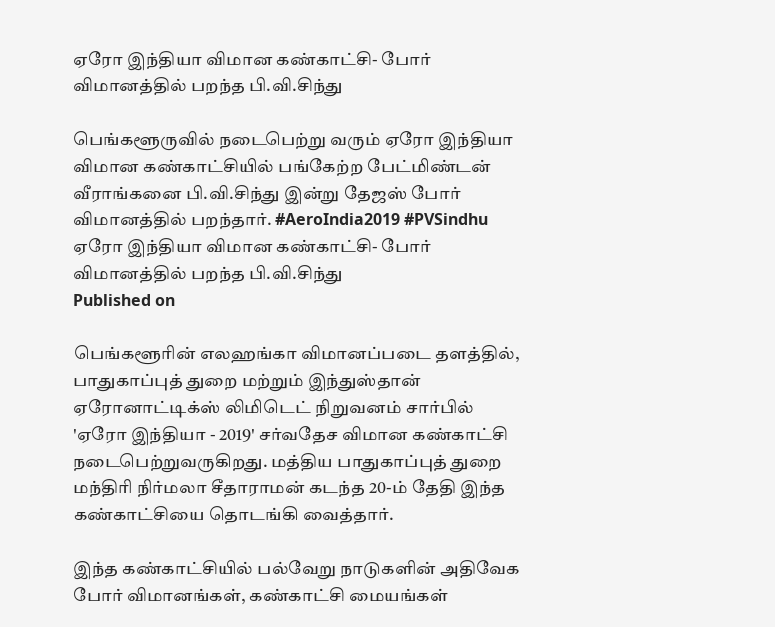ஏரோ இந்தியா விமான கண்காட்சி- போர் விமானத்தில் பறந்த பி.வி.சிந்து

பெங்களூருவில் நடைபெற்று வரும் ஏரோ இந்தியா விமான கண்காட்சியில் பங்கேற்ற பேட்மிண்டன் வீராங்கனை பி.வி.சிந்து இன்று தேஜஸ் போர் விமானத்தில் பறந்தார். #AeroIndia2019 #PVSindhu
ஏரோ இந்தியா விமான கண்காட்சி- போர் விமானத்தில் பறந்த பி.வி.சிந்து
Published on

பெங்களூரின் எலஹங்கா விமானப்படை தளத்தில், பாதுகாப்புத் துறை மற்றும் இந்துஸ்தான் ஏரோனாட்டிக்ஸ் லிமிடெட் நிறுவனம் சார்பில் 'ஏரோ இந்தியா - 2019' சர்வதேச விமான கண்காட்சி நடைபெற்றுவருகிறது. மத்திய பாதுகாப்புத் துறை மந்திரி நிர்மலா சீதாராமன் கடந்த 20-ம் தேதி இந்த கண்காட்சியை தொடங்கி வைத்தார்.

இந்த கண்காட்சியில் பல்வேறு நாடுகளின் அதிவேக போர் விமானங்கள், கண்காட்சி மையங்கள்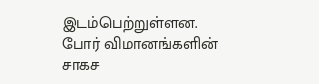இடம்பெற்றுள்ளன. போர் விமானங்களின் சாகச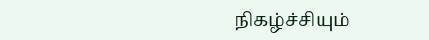நிகழ்ச்சியும்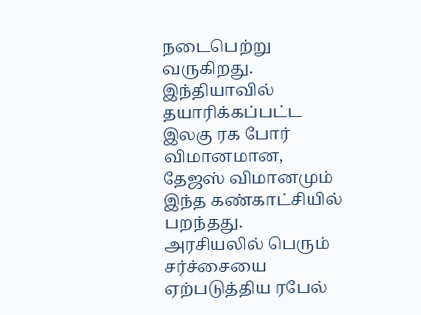நடைபெற்று வருகிறது. இந்தியாவில் தயாரிக்கப்பட்ட இலகு ரக போர் விமானமான, தேஜஸ் விமானமும் இந்த கண்காட்சியில் பறந்தது. அரசியலில் பெரும் சர்ச்சையை ஏற்படுத்திய ரபேல்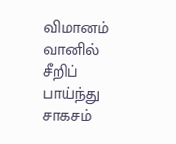விமானம் வானில் சீறிப் பாய்ந்து சாகசம்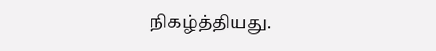நிகழ்த்தியது.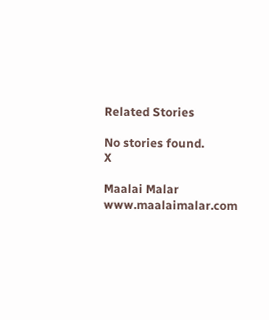Related Stories

No stories found.
X

Maalai Malar
www.maalaimalar.com